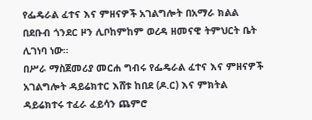የፌዴራል ፈተና እና ምዘናዎች አገልግሎት በአማራ ክልል በደቡብ ጎንደር ዞን ሊቦከምከም ወረዳ ዘመናዊ ትምህርት ቤት ሊገነባ ነው።
በሥራ ማስጀመሪያ መርሐ ግብሩ የፌዴራል ፈተና እና ምዘናዎች አገልግሎት ዳይሬክተር እሸቱ ከበደ (ዶ.ር) እና ምክትል ዳይሬክተሩ ተፈራ ፈይሳን ጨምሮ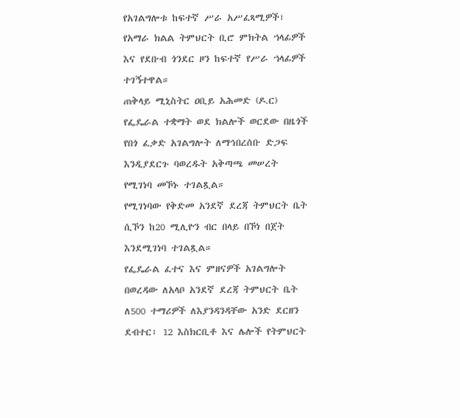የአገልግሎቱ ከፍተኛ ሥራ አሥፈጻሚዎች፣ የአማራ ክልል ትምህርት ቢሮ ምክትል ኀላፊዎች እና የደቡብ ጎንደር ዞን ከፍተኛ የሥራ ኀላፊዎች ተገኝተዋል።
ጠቅላይ ሚኒስትር ዐቢይ አሕመድ (ዶ.ር) የፌዴራል ተቋማት ወደ ክልሎች ወርደው በዜጎች የበጎ ፈቃድ አገልግሎት ለማኅበረሰቡ ድጋፍ እንዲያደርጉ ባወረዱት አቅጣጫ መሠረት የሚገነባ መኾኑ ተገልጿል።
የሚገነባው የቅድመ አንደኛ ደረጃ ትምህርት ቤት ሲኾን ከ20 ሚሊዮን ብር በላይ በኾነ በጀት እንደሚገነባ ተገልጿል።
የፌዴራል ፈተና እና ምዘናዎች አገልግሎት በወረዳው ለአላቦ አንደኛ ደረጃ ትምህርት ቤት ለ500 ተማሪዎች ለእያንዳንዳቸው አንድ ደርዘን ደብተር፣ 12 እስክርቢቶ እና ሌሎች የትምህርት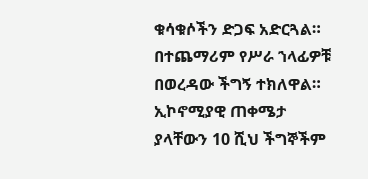ቁሳቁሶችን ድጋፍ አድርጓል።
በተጨማሪም የሥራ ኀላፊዎቹ በወረዳው ችግኝ ተክለዋል። ኢኮኖሚያዊ ጠቀሜታ ያላቸውን 10 ሺህ ችግኞችም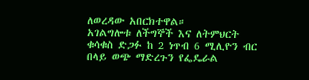ለወረዳው አበርክተዋል።
አገልግሎቱ ለችግኞች እና ለትምህርት ቁሳቁስ ድጋፉ ከ 2 ነጥብ 6 ሚሊዮን ብር በላይ ወጭ ማድረጉን የፌዴራል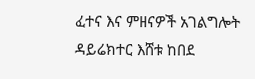ፈተና እና ምዘናዎች አገልግሎት ዳይሬክተር እሸቱ ከበደ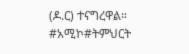(ዶ.ር) ተናግረዋል።
#አሚኮ#ትምህርት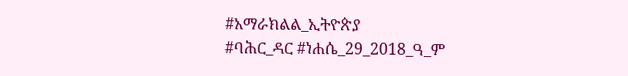#አማራክልል_ኢትዮጵያ
#ባሕር_ዳር #ነሐሴ_29_2018_ዓ_ም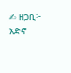✍ ዘጋቢ፦ አድኖ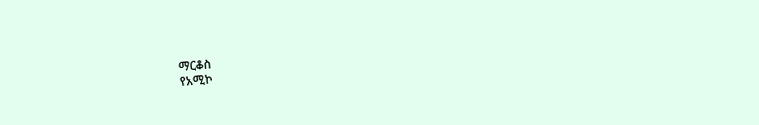ማርቆስ
የአሚኮ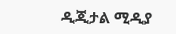ዲጂታል ሚዲያ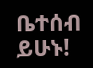ቤተሰብ ይሁኑ!